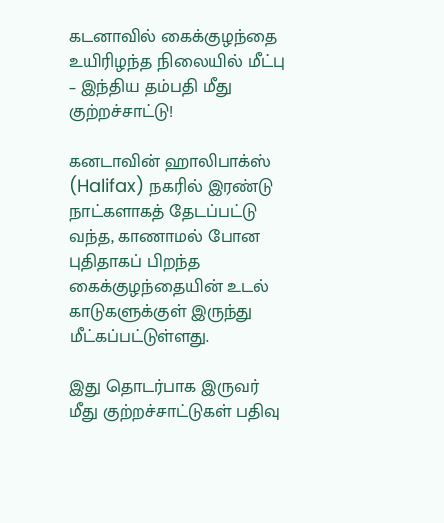கடனாவில் கைக்குழந்தை உயிரிழந்த நிலையில் மீட்பு – இந்திய தம்பதி மீது குற்றச்சாட்டு!

கனடாவின் ஹாலிபாக்ஸ் (Halifax) நகரில் இரண்டு நாட்களாகத் தேடப்பட்டு வந்த, காணாமல் போன புதிதாகப் பிறந்த கைக்குழந்தையின் உடல் காடுகளுக்குள் இருந்து மீட்கப்பட்டுள்ளது.

இது தொடர்பாக இருவர் மீது குற்றச்சாட்டுகள் பதிவு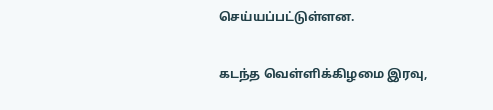செய்யப்பட்டுள்ளன.

கடந்த வெள்ளிக்கிழமை இரவு,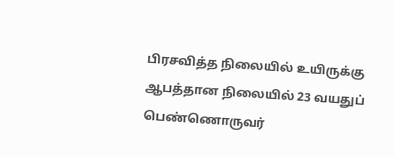பிரசவித்த நிலையில் உயிருக்கு ஆபத்தான நிலையில் 23 வயதுப் பெண்ணொருவர்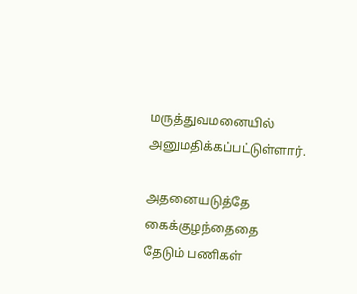மருத்துவமனையில் அனுமதிக்கப்பட்டுள்ளார்.

அதனையடுத்தே கைக்குழந்தைதை தேடும் பணிகள்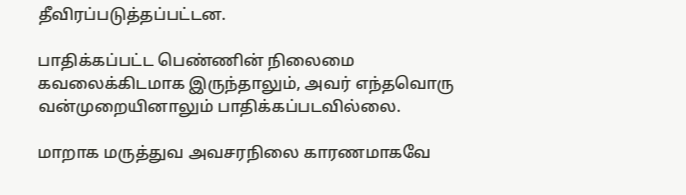தீவிரப்படுத்தப்பட்டன.

பாதிக்கப்பட்ட பெண்ணின் நிலைமை கவலைக்கிடமாக இருந்தாலும், அவர் எந்தவொரு வன்முறையினாலும் பாதிக்கப்படவில்லை.

மாறாக மருத்துவ அவசரநிலை காரணமாகவே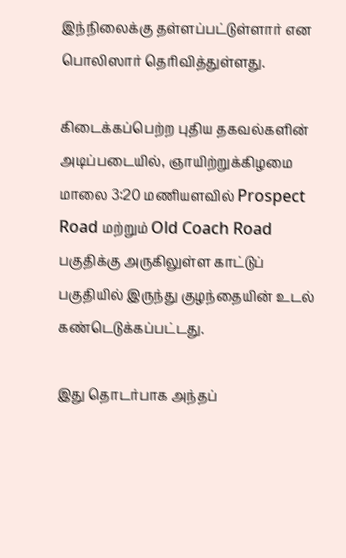இந்நிலைக்கு தள்ளப்பட்டுள்ளார் என பொலிஸார் தெரிவித்துள்ளது.

கிடைக்கப்பெற்ற புதிய தகவல்களின் அடிப்படையில், ஞாயிற்றுக்கிழமை மாலை 3:20 மணியளவில் Prospect Road மற்றும் Old Coach Road பகுதிக்கு அருகிலுள்ள காட்டுப் பகுதியில் இருந்து குழந்தையின் உடல் கண்டெடுக்கப்பட்டது.

இது தொடர்பாக அந்தப்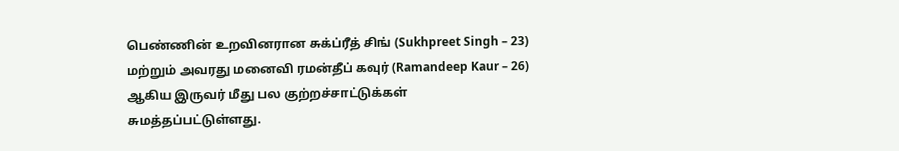பெண்ணின் உறவினரான சுக்ப்ரீத் சிங் (Sukhpreet Singh – 23) மற்றும் அவரது மனைவி ரமன்தீப் கவுர் (Ramandeep Kaur – 26) ஆகிய இருவர் மீது பல குற்றச்சாட்டுக்கள் சுமத்தப்பட்டுள்ளது.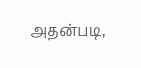அதன்படி,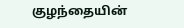குழந்தையின்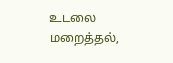உடலை மறைத்தல்,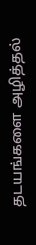தடயங்களை அழித்தல்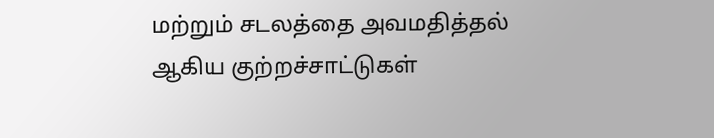மற்றும் சடலத்தை அவமதித்தல் ஆகிய குற்றச்சாட்டுகள்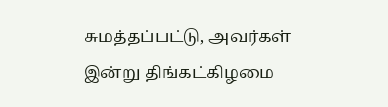சுமத்தப்பட்டு, அவர்கள் இன்று திங்கட்கிழமை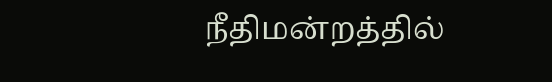நீதிமன்றத்தில்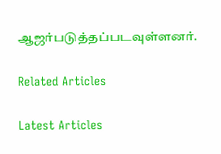ஆஜர்படுத்தப்படவுள்ளனர்.

Related Articles

Latest Articles